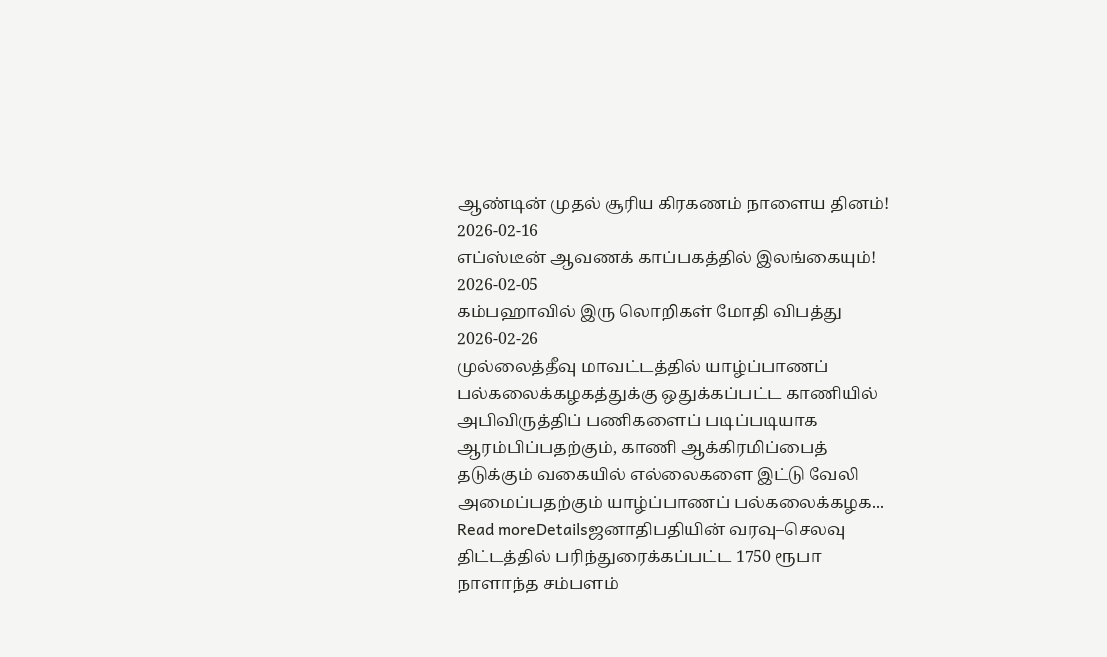ஆண்டின் முதல் சூரிய கிரகணம் நாளைய தினம்!
2026-02-16
எப்ஸ்டீன் ஆவணக் காப்பகத்தில் இலங்கையும்!
2026-02-05
கம்பஹாவில் இரு லொறிகள் மோதி விபத்து
2026-02-26
முல்லைத்தீவு மாவட்டத்தில் யாழ்ப்பாணப் பல்கலைக்கழகத்துக்கு ஒதுக்கப்பட்ட காணியில் அபிவிருத்திப் பணிகளைப் படிப்படியாக ஆரம்பிப்பதற்கும், காணி ஆக்கிரமிப்பைத் தடுக்கும் வகையில் எல்லைகளை இட்டு வேலி அமைப்பதற்கும் யாழ்ப்பாணப் பல்கலைக்கழக...
Read moreDetailsஜனாதிபதியின் வரவு–செலவு திட்டத்தில் பரிந்துரைக்கப்பட்ட 1750 ரூபா நாளாந்த சம்பளம்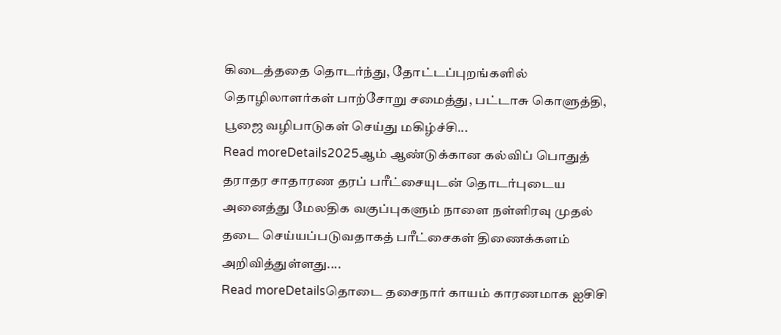கிடைத்ததை தொடர்ந்து, தோட்டப்புறங்களில் தொழிலாளர்கள் பாற்சோறு சமைத்து, பட்டாசு கொளுத்தி, பூஜை வழிபாடுகள் செய்து மகிழ்ச்சி...
Read moreDetails2025ஆம் ஆண்டுக்கான கல்விப் பொதுத் தராதர சாதாரண தரப் பரீட்சையுடன் தொடர்புடைய அனைத்து மேலதிக வகுப்புகளும் நாளை நள்ளிரவு முதல் தடை செய்யப்படுவதாகத் பரீட்சைகள் திணைக்களம் அறிவித்துள்ளது....
Read moreDetailsதொடை தசைநார் காயம் காரணமாக ஐசிசி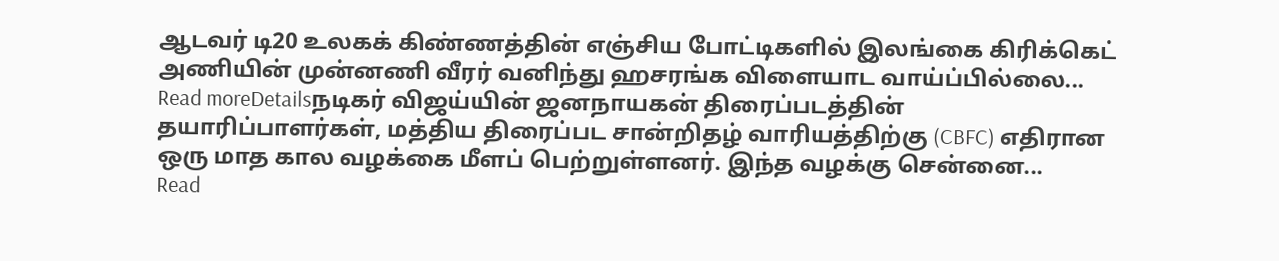ஆடவர் டி20 உலகக் கிண்ணத்தின் எஞ்சிய போட்டிகளில் இலங்கை கிரிக்கெட் அணியின் முன்னணி வீரர் வனிந்து ஹசரங்க விளையாட வாய்ப்பில்லை...
Read moreDetailsநடிகர் விஜய்யின் ஜனநாயகன் திரைப்படத்தின் தயாரிப்பாளர்கள், மத்திய திரைப்பட சான்றிதழ் வாரியத்திற்கு (CBFC) எதிரான ஒரு மாத கால வழக்கை மீளப் பெற்றுள்ளனர். இந்த வழக்கு சென்னை...
Read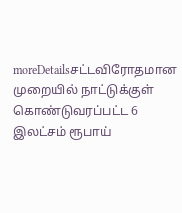moreDetailsசட்டவிரோதமான முறையில் நாட்டுக்குள் கொண்டுவரப்பட்ட 6 இலட்சம் ரூபாய்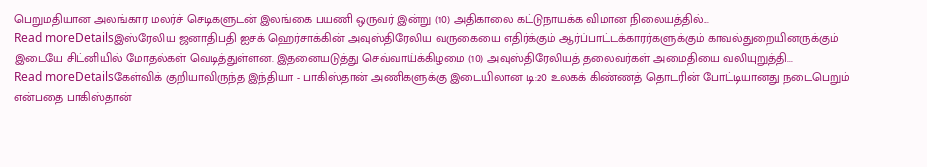பெறுமதியான அலங்கார மலர்ச் செடிகளுடன் இலங்கை பயணி ஒருவர் இன்று (10) அதிகாலை கட்டுநாயக்க விமான நிலையத்தில்...
Read moreDetailsஇஸ்ரேலிய ஜனாதிபதி ஐசக் ஹெர்சாக்கின் அவுஸ்திரேலிய வருகையை எதிர்க்கும் ஆர்ப்பாட்டக்காரர்களுக்கும் காவல்துறையினருக்கும் இடையே சிட்னியில் மோதல்கள் வெடித்துள்ளன. இதனையடுத்து செவ்வாய்க்கிழமை (10) அவுஸ்திரேலியத் தலைவர்கள் அமைதியை வலியுறுத்தி...
Read moreDetailsகேள்விக் குறியாவிருந்த இந்தியா - பாகிஸ்தான் அணிகளுக்கு இடையிலான டி:20 உலகக் கிண்ணத் தொடரின் போட்டியானது நடைபெறும் என்பதை பாகிஸ்தான்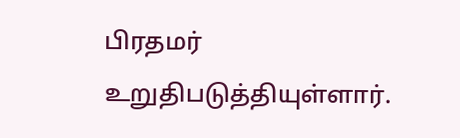பிரதமர் உறுதிபடுத்தியுள்ளார்.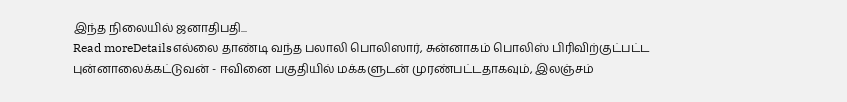இந்த நிலையில் ஜனாதிபதி...
Read moreDetailsஎல்லை தாண்டி வந்த பலாலி பொலிஸார், சுன்னாகம் பொலிஸ் பிரிவிற்குட்பட்ட புன்னாலைக்கட்டுவன் - ஈவினை பகுதியில் மக்களுடன் முரண்பட்டதாகவும், இலஞ்சம்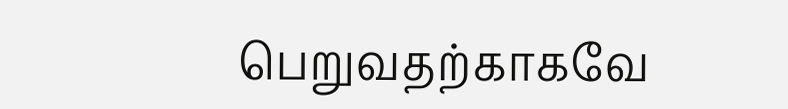பெறுவதற்காகவே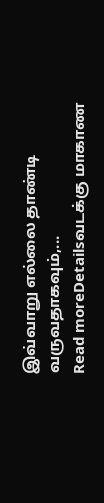இவ்வாறு எல்லை தாண்டி வருவதாகவும்,...
Read moreDetailsவடக்கு மாகாண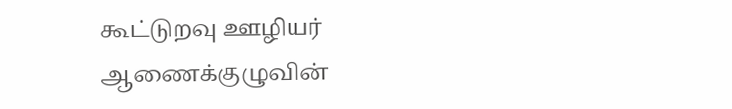கூட்டுறவு ஊழியர் ஆணைக்குழுவின்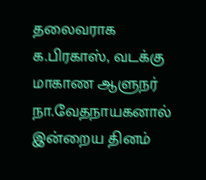தலைவராக க.பிரகாஸ், வடக்கு மாகாண ஆளுநர் நா.வேதநாயகனால் இன்றைய தினம்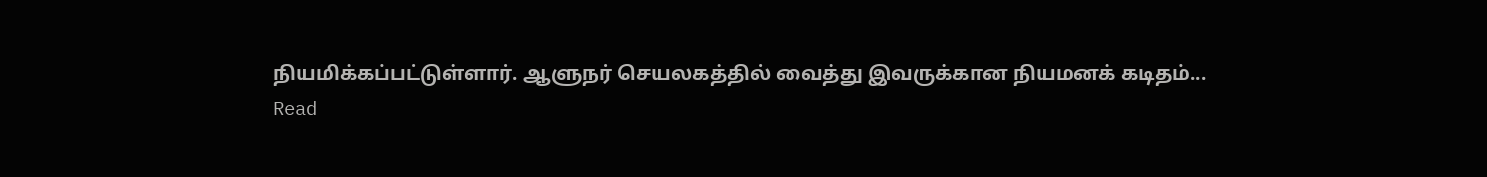நியமிக்கப்பட்டுள்ளார். ஆளுநர் செயலகத்தில் வைத்து இவருக்கான நியமனக் கடிதம்...
Read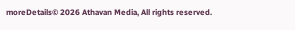moreDetails© 2026 Athavan Media, All rights reserved.